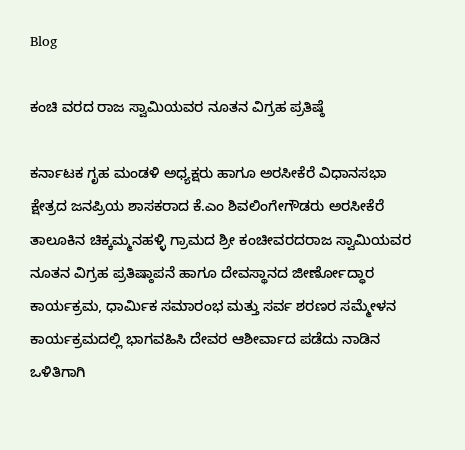Blog

ಕಂಚಿ ವರದ ರಾಜ ಸ್ವಾಮಿಯವರ ನೂತನ ವಿಗ್ರಹ ಪ್ರತಿಷ್ಠೆ

ಕರ್ನಾಟಕ ಗೃಹ ಮಂಡಳಿ ಅಧ್ಯಕ್ಷರು ಹಾಗೂ ಅರಸೀಕೆರೆ ವಿಧಾನಸಭಾ ಕ್ಷೇತ್ರದ ಜನಪ್ರಿಯ ಶಾಸಕರಾದ ಕೆ.ಎಂ ಶಿವಲಿಂಗೇಗೌಡರು ಅರಸೀಕೆರೆ ತಾಲೂಕಿನ ಚಿಕ್ಕಮ್ಮನಹಳ್ಳಿ ಗ್ರಾಮದ ಶ್ರೀ ಕಂಚೀವರದರಾಜ ಸ್ವಾಮಿಯವರ ನೂತನ ವಿಗ್ರಹ ಪ್ರತಿಷ್ಠಾಪನೆ ಹಾಗೂ ದೇವಸ್ಥಾನದ ಜೀರ್ಣೋದ್ಧಾರ ಕಾರ್ಯಕ್ರಮ, ಧಾರ್ಮಿಕ ಸಮಾರಂಭ ಮತ್ತು ಸರ್ವ ಶರಣರ ಸಮ್ಮೇಳನ ಕಾರ್ಯಕ್ರಮದಲ್ಲಿ ಭಾಗವಹಿಸಿ ದೇವರ ಆಶೀರ್ವಾದ ಪಡೆದು ನಾಡಿನ ಒಳಿತಿಗಾಗಿ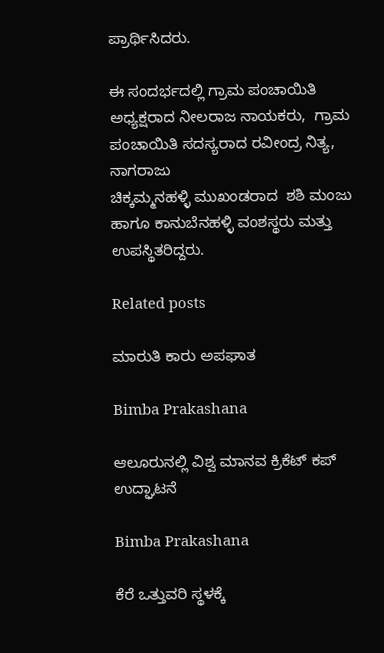ಪ್ರಾರ್ಥಿಸಿದರು.

ಈ ಸಂದರ್ಭದಲ್ಲಿ ಗ್ರಾಮ ಪಂಚಾಯಿತಿ ಅಧ್ಯಕ್ಷರಾದ ನೀಲರಾಜ ನಾಯಕರು,  ಗ್ರಾಮ ಪಂಚಾಯಿತಿ ಸದಸ್ಯರಾದ ರವೀಂದ್ರ ನಿತ್ಯ, ನಾಗರಾಜು
ಚಿಕ್ಕಮ್ಮನಹಳ್ಳಿ ಮುಖಂಡರಾದ  ಶಶಿ ಮಂಜು ಹಾಗೂ ಕಾನುಬೆನಹಳ್ಳಿ ವಂಶಸ್ಥರು ಮತ್ತು ಉಪಸ್ಥಿತರಿದ್ದರು.

Related posts

ಮಾರುತಿ ಕಾರು ಅಪಘಾತ

Bimba Prakashana

ಆಲೂರುನಲ್ಲಿ ವಿಶ್ವ ಮಾನವ ಕ್ರಿಕೆಟ್ ಕಪ್ ಉದ್ಘಾಟನೆ

Bimba Prakashana

ಕೆರೆ ಒತ್ತುವರಿ ಸ್ಥಳಕ್ಕೆ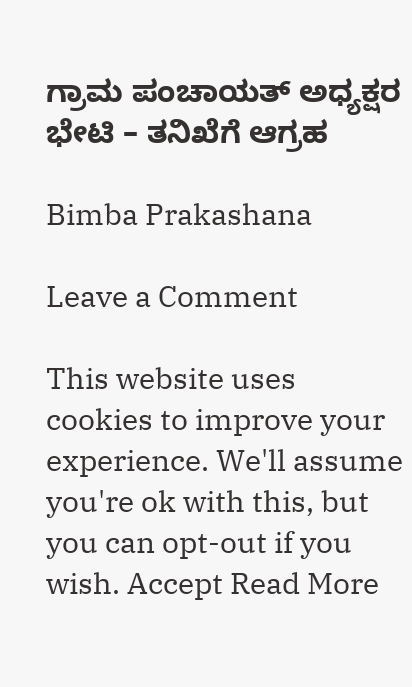ಗ್ರಾಮ ಪಂಚಾಯತ್ ಅಧ್ಯಕ್ಷರ ಭೇಟಿ – ತನಿಖೆಗೆ ಆಗ್ರಹ

Bimba Prakashana

Leave a Comment

This website uses cookies to improve your experience. We'll assume you're ok with this, but you can opt-out if you wish. Accept Read More